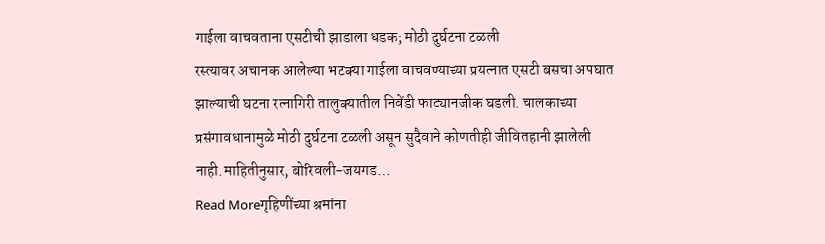गाईला वाचवताना एसटीची झाडाला धडक; मोठी दुर्घटना टळली
रस्त्यावर अचानक आलेल्या भटक्या गाईला वाचवण्याच्या प्रयत्नात एसटी बसचा अपघात झाल्याची घटना रत्नागिरी तालुक्यातील निवेंडी फाट्यानजीक घडली. चालकाच्या प्रसंगावधानामुळे मोठी दुर्घटना टळली असून सुदैवाने कोणतीही जीवितहानी झालेली नाही.माहितीनुसार, बोरिवली-जयगड…
Read Moreगृहिणींच्या श्रमांना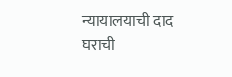न्यायालयाची दाद
घराची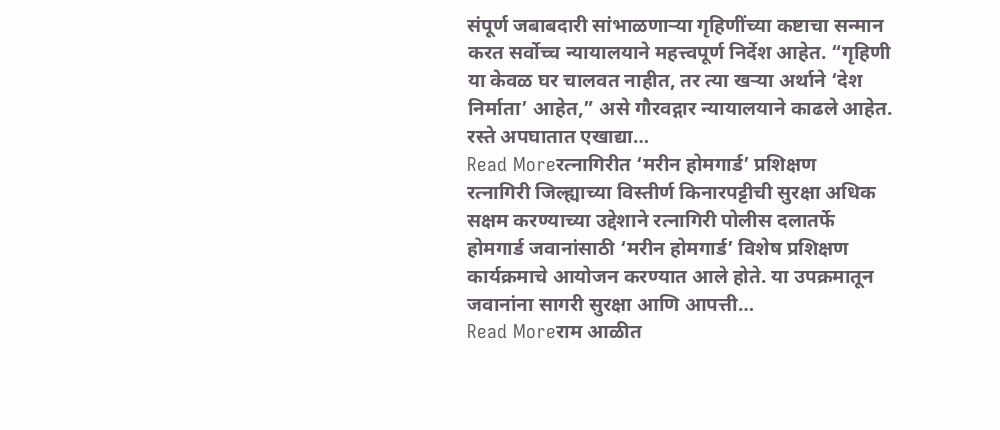संपूर्ण जबाबदारी सांभाळणाऱ्या गृहिणींच्या कष्टाचा सन्मान करत सर्वोच्च न्यायालयाने महत्त्वपूर्ण निर्देश आहेत. “गृहिणी या केवळ घर चालवत नाहीत, तर त्या खऱ्या अर्थाने ‘देश निर्माता’ आहेत,” असे गौरवद्गार न्यायालयाने काढले आहेत. रस्ते अपघातात एखाद्या…
Read Moreरत्नागिरीत ‘मरीन होमगार्ड’ प्रशिक्षण
रत्नागिरी जिल्ह्याच्या विस्तीर्ण किनारपट्टीची सुरक्षा अधिक सक्षम करण्याच्या उद्देशाने रत्नागिरी पोलीस दलातर्फे होमगार्ड जवानांसाठी ‘मरीन होमगार्ड’ विशेष प्रशिक्षण कार्यक्रमाचे आयोजन करण्यात आले होते. या उपक्रमातून जवानांना सागरी सुरक्षा आणि आपत्ती…
Read Moreराम आळीत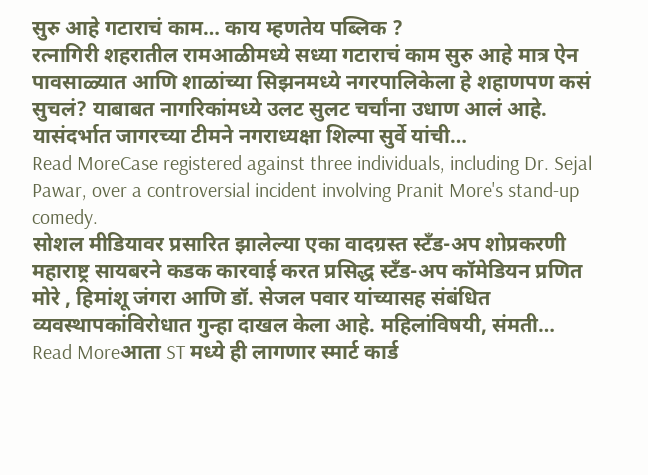सुरु आहे गटाराचं काम… काय म्हणतेय पब्लिक ?
रत्नागिरी शहरातील रामआळीमध्ये सध्या गटाराचं काम सुरु आहे मात्र ऐन पावसाळ्यात आणि शाळांच्या सिझनमध्ये नगरपालिकेला हे शहाणपण कसं सुचलं? याबाबत नागरिकांमध्ये उलट सुलट चर्चांना उधाण आलं आहे. यासंदर्भात जागरच्या टीमने नगराध्यक्षा शिल्पा सुर्वे यांची…
Read MoreCase registered against three individuals, including Dr. Sejal Pawar, over a controversial incident involving Pranit More's stand-up comedy.
सोशल मीडियावर प्रसारित झालेल्या एका वादग्रस्त स्टँड-अप शोप्रकरणी महाराष्ट्र सायबरने कडक कारवाई करत प्रसिद्ध स्टँड-अप कॉमेडियन प्रणित मोरे , हिमांशू जंगरा आणि डॉ. सेजल पवार यांच्यासह संबंधित व्यवस्थापकांविरोधात गुन्हा दाखल केला आहे. महिलांविषयी, संमती…
Read Moreआता ST मध्ये ही लागणार स्मार्ट कार्ड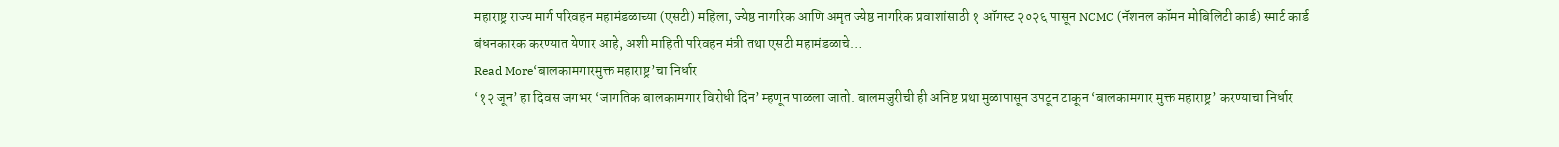महाराष्ट्र राज्य मार्ग परिवहन महामंडळाच्या (एसटी) महिला, ज्येष्ठ नागरिक आणि अमृत ज्येष्ठ नागरिक प्रवाशांसाठी १ ऑगस्ट २०२६ पासून NCMC (नॅशनल कॉमन मोबिलिटी कार्ड) स्मार्ट कार्ड बंधनकारक करण्यात येणार आहे, अशी माहिती परिवहन मंत्री तथा एसटी महामंडळाचे…
Read More‘बालकामगारमुक्त महाराष्ट्र’चा निर्धार
‘१२ जून’ हा दिवस जगभर ‘जागतिक बालकामगार विरोधी दिन’ म्हणून पाळला जातो. बालमजुरीची ही अनिष्ट प्रथा मुळापासून उपटून टाकून ‘बालकामगार मुक्त महाराष्ट्र’ करण्याचा निर्धार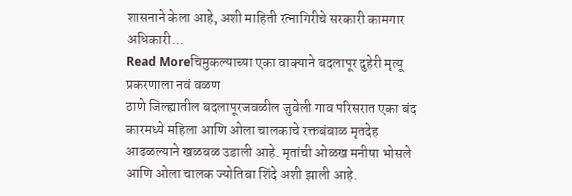शासनाने केला आहे, अशी माहिती रत्नागिरीचे सरकारी कामगार अधिकारी…
Read Moreचिमुकल्याच्या एका वाक्याने बदलापूर दुहेरी मृत्यू प्रकरणाला नवं वळण
ठाणे जिल्ह्यातील बदलापूरजवळील जुवेली गाव परिसरात एका बंद कारमध्ये महिला आणि ओला चालकाचे रक्तबंबाळ मृतदेह आढळल्याने खळबळ उडाली आहे. मृतांची ओळख मनीषा भोसले आणि ओला चालक ज्योतिबा शिंदे अशी झाली आहे.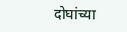दोघांच्या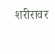शरीरावर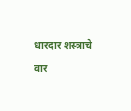धारदार शस्त्राचे वार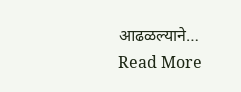आढळल्याने…
Read More